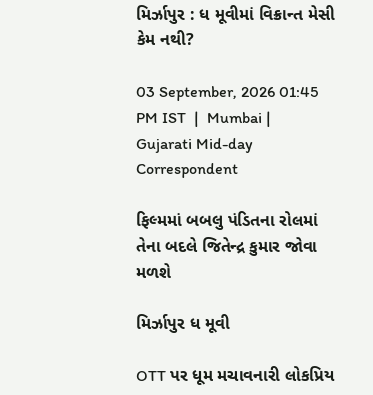મિર્ઝાપુર : ધ મૂવીમાં વિક્રાન્ત મેસી કેમ નથી?

03 September, 2026 01:45 PM IST  |  Mumbai | Gujarati Mid-day Correspondent

ફિલ્મમાં બબલુ પંડિતના રોલમાં તેના બદલે જિતેન્દ્ર કુમાર જોવા મળશે

મિર્ઝાપુર ધ મૂવી

OTT પર ધૂમ મચાવનારી લોકપ્રિય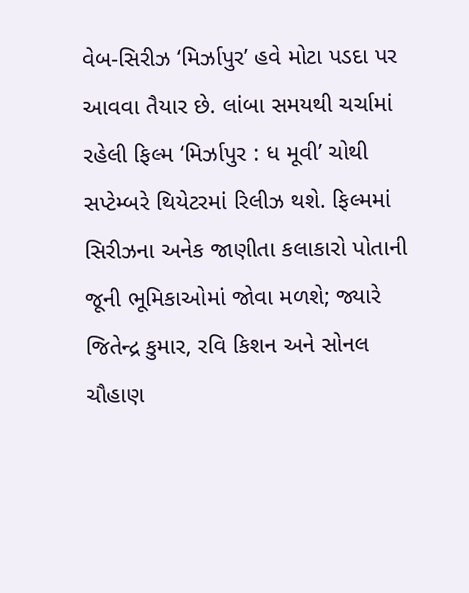વેબ-સિરીઝ ‘મિર્ઝાપુર’ હવે મોટા પડદા પર આવવા તૈયાર છે. લાંબા સમયથી ચર્ચામાં રહેલી ફિલ્મ ‘મિર્ઝાપુર : ધ મૂવી’ ચોથી સપ્ટેમ્બરે થિયેટરમાં રિલીઝ થશે. ફિલ્મમાં સિરીઝના અનેક જાણીતા કલાકારો પોતાની જૂની ભૂમિકાઓમાં જોવા મળશે; જ્યારે જિતેન્દ્ર કુમાર, રવિ કિશન અને સોનલ ચૌહાણ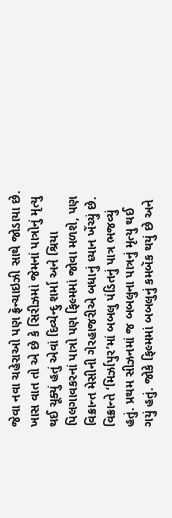જેવા નવા ચહેરાઓ પણ ફ્રૅન્ચાઇઝી સાથે જોડાયા છે. ખાસ વાત તો એ છે કે સિરીઝમાં જેમનાં પાત્રોનું મૃત્યુ થઈ ચૂક્યું હતું એવાં દિવ્યેન્દુ શર્મા અને શ્રિયા પિલગાવકરનાં પાત્રો પણ ફિલ્મમાં જોવા મળશે, પણ વિક્રાન્ત મેસીની ગેરહાજરીએ બધાનું ધ્યાન ખેંચ્યું છે.
વિક્રાન્તે ‘મિર્ઝાપુર’માં બબલુ પંડિતનું પાત્ર ભજવ્યું હતું. પ્રથમ સીઝનમાં જ બબલુના પાત્રનું મૃત્યુ થઈ ગયું હતું. જોકે ફિલ્મમાં બબલુનું કમબૅક થયું છે અને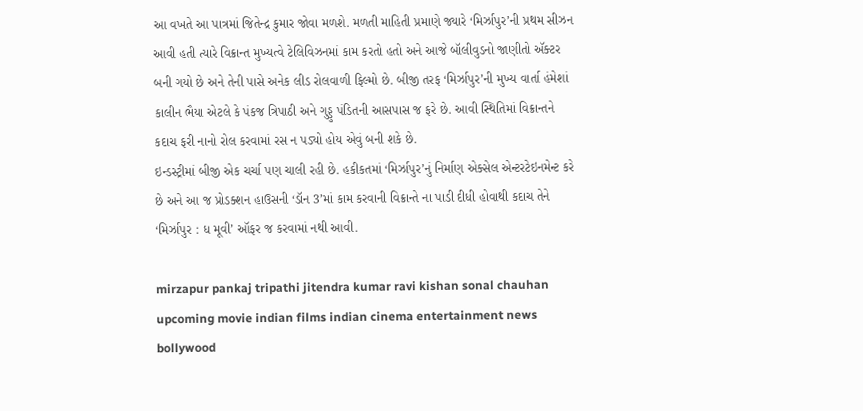આ વખતે આ પાત્રમાં જિતેન્દ્ર કુમાર જોવા મળશે. મળતી માહિતી પ્રમાણે જ્યારે ‘મિર્ઝાપુર’ની પ્રથમ સીઝન આવી હતી ત્યારે વિક્રાન્ત મુખ્યત્વે ટેલિવિઝનમાં કામ કરતો હતો અને આજે બૉલીવુડનો જાણીતો ઍક્ટર બની ગયો છે અને તેની પાસે અનેક લીડ રોલવાળી ફિલ્મો છે. બીજી તરફ ‘મિર્ઝાપુર’ની મુખ્ય વાર્તા હંમેશાં કાલીન ભૈયા એટલે કે પંકજ ત્રિપાઠી અને ગુડ્ડુ પંડિતની આસપાસ જ ફરે છે. આવી સ્થિતિમાં વિક્રાન્તને કદાચ ફરી નાનો રોલ કરવામાં રસ ન પડ્યો હોય એવું બની શકે છે.
ઇન્ડસ્ટ્રીમાં બીજી એક ચર્ચા પણ ચાલી રહી છે. હકીકતમાં ‘મિર્ઝાપુર’નું નિર્માણ એક્સેલ એન્ટરટેઇનમેન્ટ કરે છે અને આ જ પ્રોડક્શન હાઉસની ‘ડૉન 3’માં કામ કરવાની વિક્રાન્તે ના પાડી દીધી હોવાથી કદાચ તેને ‘મિર્ઝાપુર : ધ મૂવી’ ઑફર જ કરવામાં નથી આવી.

mirzapur pankaj tripathi jitendra kumar ravi kishan sonal chauhan upcoming movie indian films indian cinema entertainment news bollywood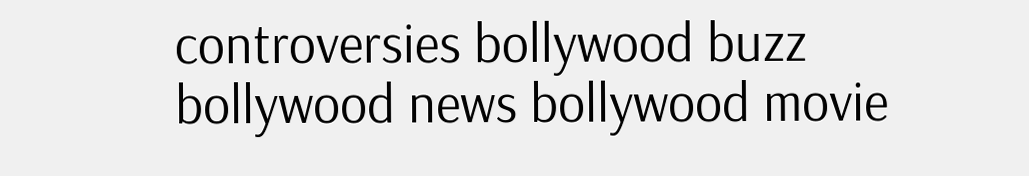controversies bollywood buzz bollywood news bollywood movie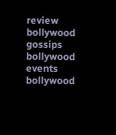review bollywood gossips bollywood events bollywood